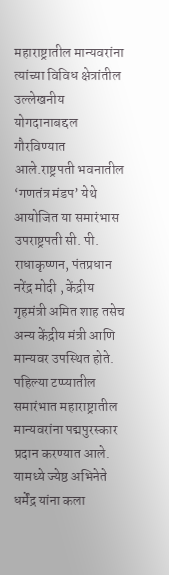महाराष्ट्रातील मान्यवरांना त्यांच्या विविध क्षेत्रांतील उल्लेखनीय योगदानाबद्दल गौरविण्यात आले.राष्ट्रपती भवनातील ‘गणतंत्र मंडप’ येथे आयोजित या समारंभास उपराष्ट्रपती सी. पी. राधाकृष्णन, पंतप्रधान नरेंद्र मोदी , केंद्रीय गृहमंत्री अमित शाह तसेच अन्य केंद्रीय मंत्री आणि मान्यवर उपस्थित होते.
पहिल्या टप्प्यातील समारंभात महाराष्ट्रातील मान्यवरांना पद्मपुरस्कार प्रदान करण्यात आले. यामध्ये ज्येष्ठ अभिनेते धर्मेंद्र यांना कला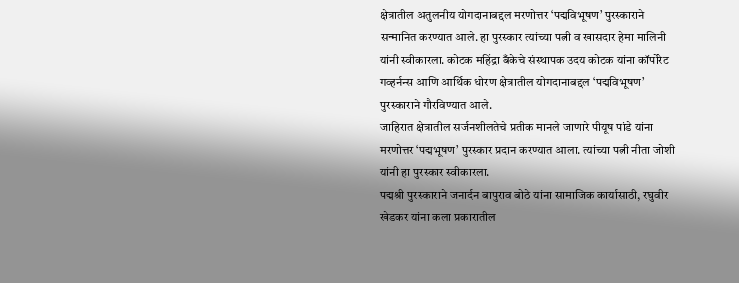क्षेत्रातील अतुलनीय योगदानाबद्दल मरणोत्तर ‘पद्मविभूषण’ पुरस्काराने सन्मानित करण्यात आले. हा पुरस्कार त्यांच्या पत्नी व खासदार हेमा मालिनी यांनी स्वीकारला. कोटक महिंद्रा बँकेचे संस्थापक उदय कोटक यांना कॉर्पोरेट गव्हर्नन्स आणि आर्थिक धोरण क्षेत्रातील योगदानाबद्दल ‘पद्मविभूषण’ पुरस्काराने गौरविण्यात आले.
जाहिरात क्षेत्रातील सर्जनशीलतेचे प्रतीक मानले जाणारे पीयूष पांडे यांना मरणोत्तर ‘पद्मभूषण’ पुरस्कार प्रदान करण्यात आला. त्यांच्या पत्नी नीता जोशी यांनी हा पुरस्कार स्वीकारला.
पद्मश्री पुरस्काराने जनार्दन बापुराव बोठे यांना सामाजिक कार्यासाठी, रघुवीर खेडकर यांना कला प्रकारातील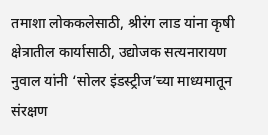तमाशा लोककलेसाठी, श्रीरंग लाड यांना कृषी क्षेत्रातील कार्यासाठी, उद्योजक सत्यनारायण नुवाल यांनी ‘सोलर इंडस्ट्रीज’च्या माध्यमातून संरक्षण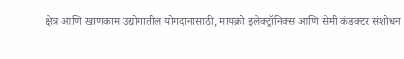क्षेत्र आणि खाणकाम उद्योगातील योगदानासाठी, मायक्रो इलेक्ट्रॉनिक्स आणि सेमी कंडक्टर संशोधन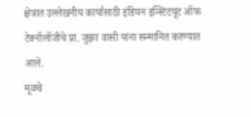क्षेत्रात उल्लेखनीय कार्यासाठी इंडियन इन्स्टिटयूट ऑफ टेक्नॉलॉजीचे प्रा. जुझर वासी यांना सन्मानित करण्यात आले.
मूळचे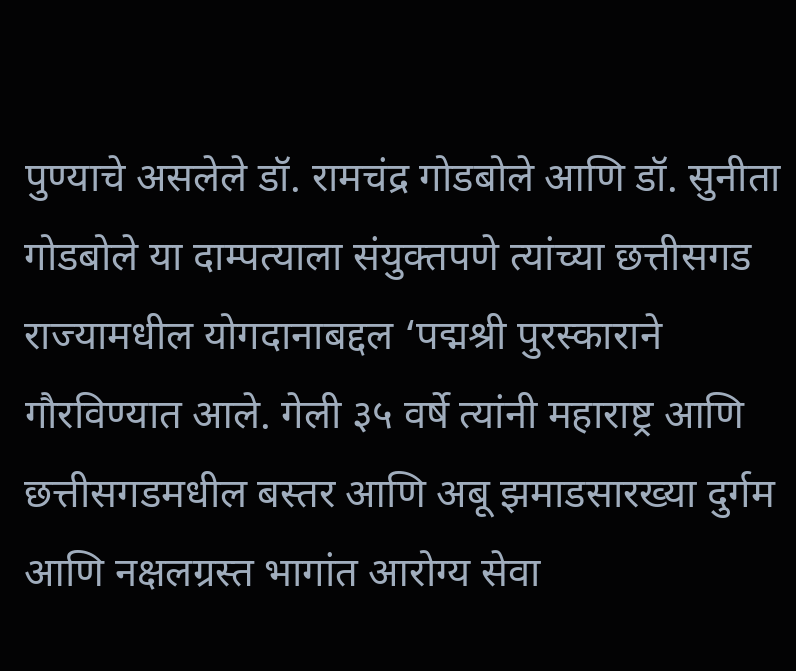पुण्याचे असलेले डॉ. रामचंद्र गोडबोले आणि डॉ. सुनीता गोडबोले या दाम्पत्याला संयुक्तपणे त्यांच्या छत्तीसगड राज्यामधील योगदानाबद्दल ‘पद्मश्री पुरस्काराने गौरविण्यात आले. गेली ३५ वर्षे त्यांनी महाराष्ट्र आणि छत्तीसगडमधील बस्तर आणि अबू झमाडसारख्या दुर्गम आणि नक्षलग्रस्त भागांत आरोग्य सेवा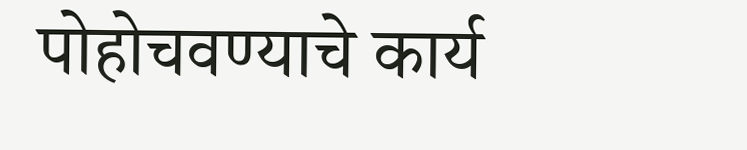पोहोचवण्याचे कार्य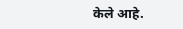केले आहे.